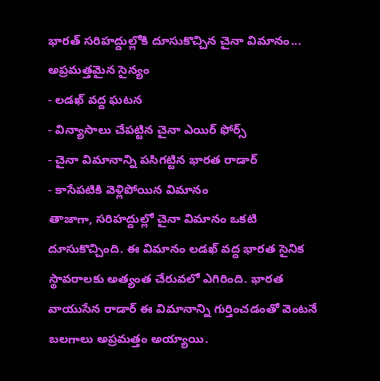భారత్ సరిహద్దుల్లోకి దూసుకొచ్చిన చైనా విమానం... అప్రమత్తమైన సైన్యం
- లడఖ్ వద్ద ఘటన
- విన్యాసాలు చేపట్టిన చైనా ఎయిర్ ఫోర్స్
- చైనా విమానాన్ని పసిగట్టిన భారత రాడార్
- కాసేపటికి వెళ్లిపోయిన విమానం
తాజాగా, సరిహద్దుల్లో చైనా విమానం ఒకటి దూసుకొచ్చింది. ఈ విమానం లడఖ్ వద్ద భారత సైనిక స్థావరాలకు అత్యంత చేరువలో ఎగిరింది. భారత వాయుసేన రాడార్ ఈ విమానాన్ని గుర్తించడంతో వెంటనే బలగాలు అప్రమత్తం అయ్యాయి.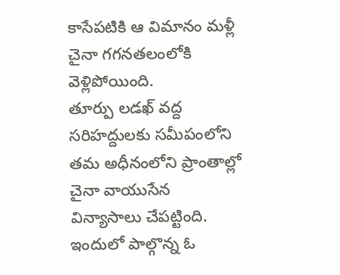కాసేపటికి ఆ విమానం మళ్లీ చైనా గగనతలంలోకి వెళ్లిపోయింది.
తూర్పు లడఖ్ వద్ద సరిహద్దులకు సమీపంలోని తమ అధీనంలోని ప్రాంతాల్లో చైనా వాయుసేన విన్యాసాలు చేపట్టింది. ఇందులో పాల్గొన్న ఓ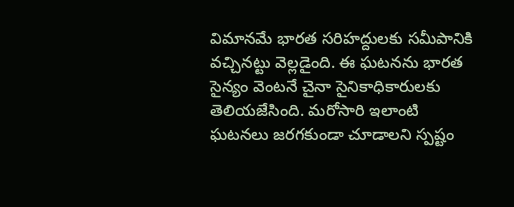విమానమే భారత సరిహద్దులకు సమీపానికి వచ్చినట్టు వెల్లడైంది. ఈ ఘటనను భారత సైన్యం వెంటనే చైనా సైనికాధికారులకు తెలియజేసింది. మరోసారి ఇలాంటి ఘటనలు జరగకుండా చూడాలని స్పష్టం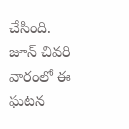చేసింది. జూన్ చివరి వారంలో ఈ ఘటన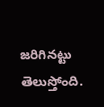జరిగినట్టు తెలుస్తోంది.